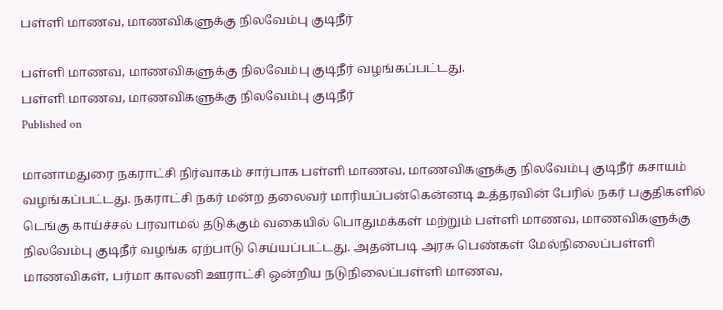பள்ளி மாணவ, மாணவிகளுக்கு நிலவேம்பு குடிநீர்

பள்ளி மாணவ, மாணவிகளுக்கு நிலவேம்பு குடிநீர் வழங்கப்பட்டது.
பள்ளி மாணவ, மாணவிகளுக்கு நிலவேம்பு குடிநீர்
Published on

மானாமதுரை நகராட்சி நிர்வாகம் சார்பாக பள்ளி மாணவ, மாணவிகளுக்கு நிலவேம்பு குடிநீர் கசாயம் வழங்கப்பட்டது. நகராட்சி நகர் மன்ற தலைவர் மாரியப்பன்கென்னடி உத்தரவின் பேரில் நகர் பகுதிகளில் டெங்கு காய்ச்சல் பரவாமல் தடுக்கும் வகையில் பொதுமக்கள் மற்றும் பள்ளி மாணவ, மாணவிகளுக்கு நிலவேம்பு குடிநீர் வழங்க ஏற்பாடு செய்யப்பட்டது. அதன்படி அரசு பெண்கள் மேல்நிலைப்பள்ளி மாணவிகள், பர்மா காலனி ஊராட்சி ஒன்றிய நடுநிலைப்பள்ளி மாணவ,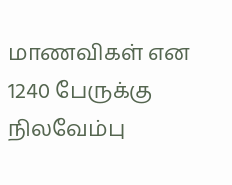மாணவிகள் என 1240 பேருக்கு நிலவேம்பு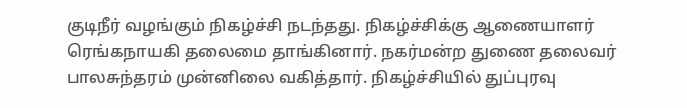குடிநீர் வழங்கும் நிகழ்ச்சி நடந்தது. நிகழ்ச்சிக்கு ஆணையாளர் ரெங்கநாயகி தலைமை தாங்கினார். நகர்மன்ற துணை தலைவர் பாலசுந்தரம் முன்னிலை வகித்தார். நிகழ்ச்சியில் துப்புரவு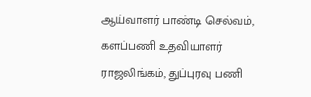ஆய்வாளர் பாண்டி செல்வம், களப்பணி உதவியாளர் ராஜலிங்கம், துப்புரவு பணி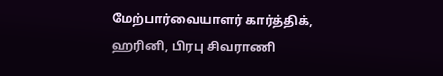மேற்பார்வையாளர் கார்த்திக், ஹரினி, பிரபு சிவராணி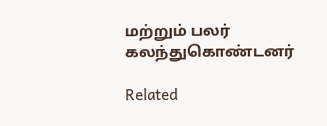மற்றும் பலர் கலந்துகொண்டனர்

Related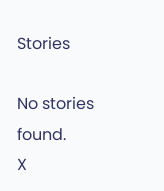Stories

No stories found.
X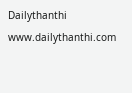Dailythanthi
www.dailythanthi.com